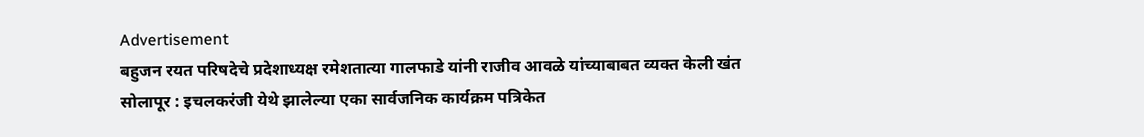Advertisement
बहुजन रयत परिषदेचे प्रदेशाध्यक्ष रमेशतात्या गालफाडे यांनी राजीव आवळे यांच्याबाबत व्यक्त केली खंत
सोलापूर : इचलकरंजी येथे झालेल्या एका सार्वजनिक कार्यक्रम पत्रिकेत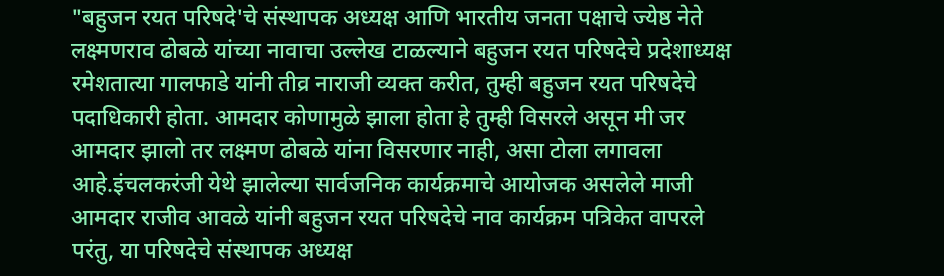"बहुजन रयत परिषदे'चे संस्थापक अध्यक्ष आणि भारतीय जनता पक्षाचे ज्येष्ठ नेते लक्ष्मणराव ढोबळे यांच्या नावाचा उल्लेख टाळल्याने बहुजन रयत परिषदेचे प्रदेशाध्यक्ष रमेशतात्या गालफाडे यांनी तीव्र नाराजी व्यक्त करीत, तुम्ही बहुजन रयत परिषदेचे पदाधिकारी होता. आमदार कोणामुळे झाला होता हे तुम्ही विसरले असून मी जर आमदार झालो तर लक्ष्मण ढोबळे यांना विसरणार नाही, असा टोला लगावला आहे.इंचलकरंजी येथे झालेल्या सार्वजनिक कार्यक्रमाचे आयोजक असलेले माजी आमदार राजीव आवळे यांनी बहुजन रयत परिषदेचे नाव कार्यक्रम पत्रिकेत वापरले परंतु, या परिषदेचे संस्थापक अध्यक्ष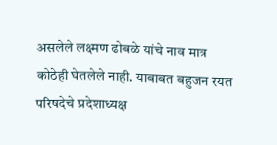असलेले लक्ष्मण ढोबळे यांचे नाव मात्र कोठेही घेतलेले नाही. याबाबत बहुजन रयत परिषदेचे प्रदेशाध्यक्ष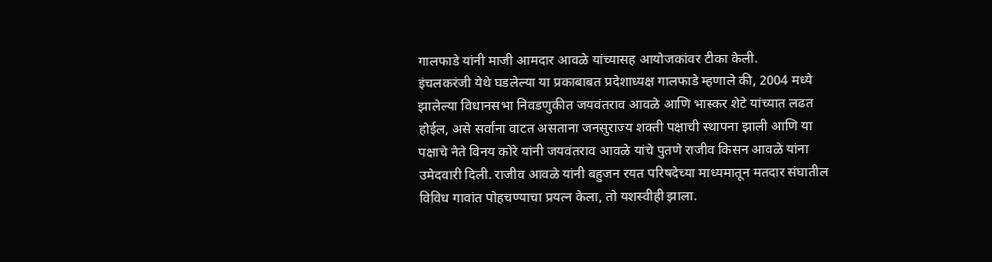गालफाडे यांनी माजी आमदार आवळे यांच्यासह आयोजकांवर टीका केली.
इंचलकरंजी येथे घडलेल्या या प्रकाबाबत प्रदेशाध्यक्ष गालफाडे म्हणाले की, 2004 मध्ये झालेल्या विधानसभा निवडणुकीत जयवंतराव आवळे आणि भास्कर शेटे यांच्यात लढत होईल, असे सर्वांना वाटत असताना जनसुराज्य शक्ती पक्षाची स्थापना झाली आणि या
पक्षाचे नेते विनय कोरे यांनी जयवंतराव आवळे यांचे पुतणे राजीव किसन आवळे यांना उमेदवारी दिली. राजीव आवळे यांनी बहुजन रयत परिषदेच्या माध्यमातून मतदार संघातील विविध गावांत पोहचण्याचा प्रयत्न केला, तो यशस्वीही झाला.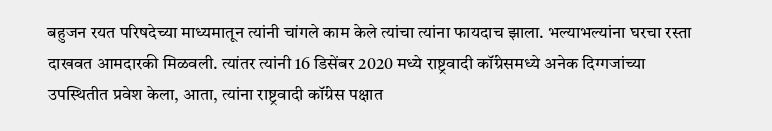बहुजन रयत परिषदेच्या माध्यमातून त्यांनी चांगले काम केले त्यांचा त्यांना फायदाच झाला. भल्याभल्यांना घरचा रस्ता दाखवत आमदारकी मिळवली. त्यांतर त्यांनी 16 डिसेंबर 2020 मध्ये राष्ट्रवादी कॉंग्रेसमध्ये अनेक दिग्गजांच्या उपस्थितीत प्रवेश केला, आता, त्यांना राष्ट्रवादी कॉंग्रेस पक्षात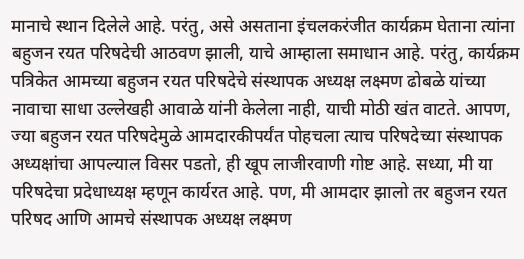मानाचे स्थान दिलेले आहे. परंतु, असे असताना इंचलकरंजीत कार्यक्रम घेताना त्यांना बहुजन रयत परिषदेची आठवण झाली, याचे आम्हाला समाधान आहे. परंतु, कार्यक्रम पत्रिकेत आमच्या बहुजन रयत परिषदेचे संस्थापक अध्यक्ष लक्ष्मण ढोबळे यांच्या नावाचा साधा उल्लेखही आवाळे यांनी केलेला नाही, याची मोठी खंत वाटते. आपण, ज्या बहुजन रयत परिषदेमुळे आमदारकीपर्यंत पोहचला त्याच परिषदेच्या संस्थापक अध्यक्षांचा आपल्याल विसर पडतो, ही खूप लाजीरवाणी गोष्ट आहे. सध्या, मी या परिषदेचा प्रदेधाध्यक्ष म्हणून कार्यरत आहे. पण, मी आमदार झालो तर बहुजन रयत परिषद आणि आमचे संस्थापक अध्यक्ष लक्ष्मण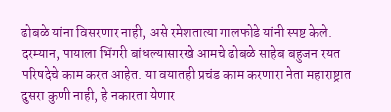ढोबळे यांना विसरणार नाही, असे रमेशतात्या गालफोडे यांनी स्पष्ट केले.
दरम्यान, पायाला भिंगरी बांधल्यासारखे आमचे ढोबळे साहेब बहुजन रयत परिषदेचे काम करत आहेत. या वयातही प्रचंड काम करणारा नेता महाराष्ट्रात दुसरा कुणी नाही, हे नकारता येणार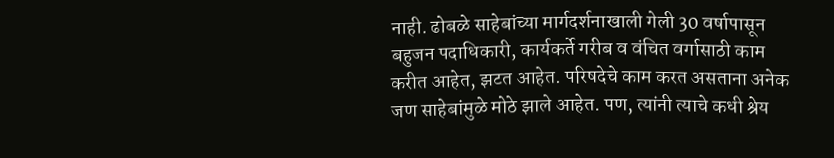नाही. ढोबळे साहेबांच्या मार्गदर्शनाखाली गेली 30 वर्षापासून बहुजन पदाधिकारी, कार्यकर्ते गरीब व वंचित वर्गासाठी काम करीत आहेत, झटत आहेत. परिषदेचे काम करत असताना अनेक जण साहेबांमुळे मोठे झाले आहेत. पण, त्यांनी त्याचे कधी श्रेय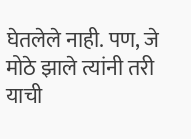घेतलेले नाही. पण, जे मोठे झाले त्यांनी तरी याची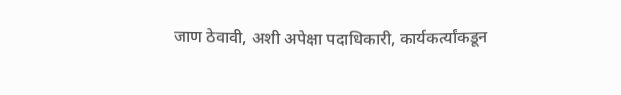जाण ठेवावी, अशी अपेक्षा पदाधिकारी, कार्यकर्त्यांकडून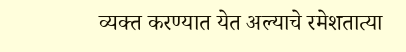व्यक्त करण्यात येत अल्याचे रमेशतात्या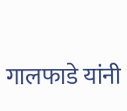गालफाडे यांनी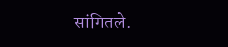सांगितले.